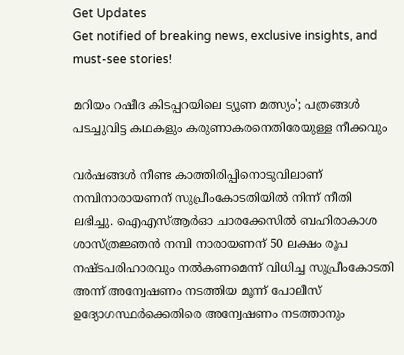Get Updates
Get notified of breaking news, exclusive insights, and must-see stories!

മറിയം റഷീദ കിടപ്പറയിലെ ട്യൂണ മത്സ്യം'; പത്രങ്ങള്‍ പടച്ചുവിട്ട കഥകളും കരുണാകരനെതിരേയുള്ള നീക്കവും

വര്‍ഷങ്ങള്‍ നീണ്ട കാത്തിരിപ്പിനൊടുവിലാണ് നമ്പിനാരായണന് സുപ്രീംകോടതിയില്‍ നിന്ന് നീതി ലഭിച്ചു. ഐഎസ്ആര്‍ഓ ചാരക്കേസില്‍ ബഹിരാകാശ ശാസ്ത്രജ്ഞന്‍ നമ്പി നാരായണന് 50 ലക്ഷം രൂപ നഷ്ടപരിഹാരവും നല്‍കണമെന്ന് വിധിച്ച സുപ്രീംകോടതി അന്ന് അന്വേഷണം നടത്തിയ മൂന്ന് പോലീസ് ഉദ്യോഗസ്ഥര്‍ക്കെതിരെ അന്വേഷണം നടത്താനും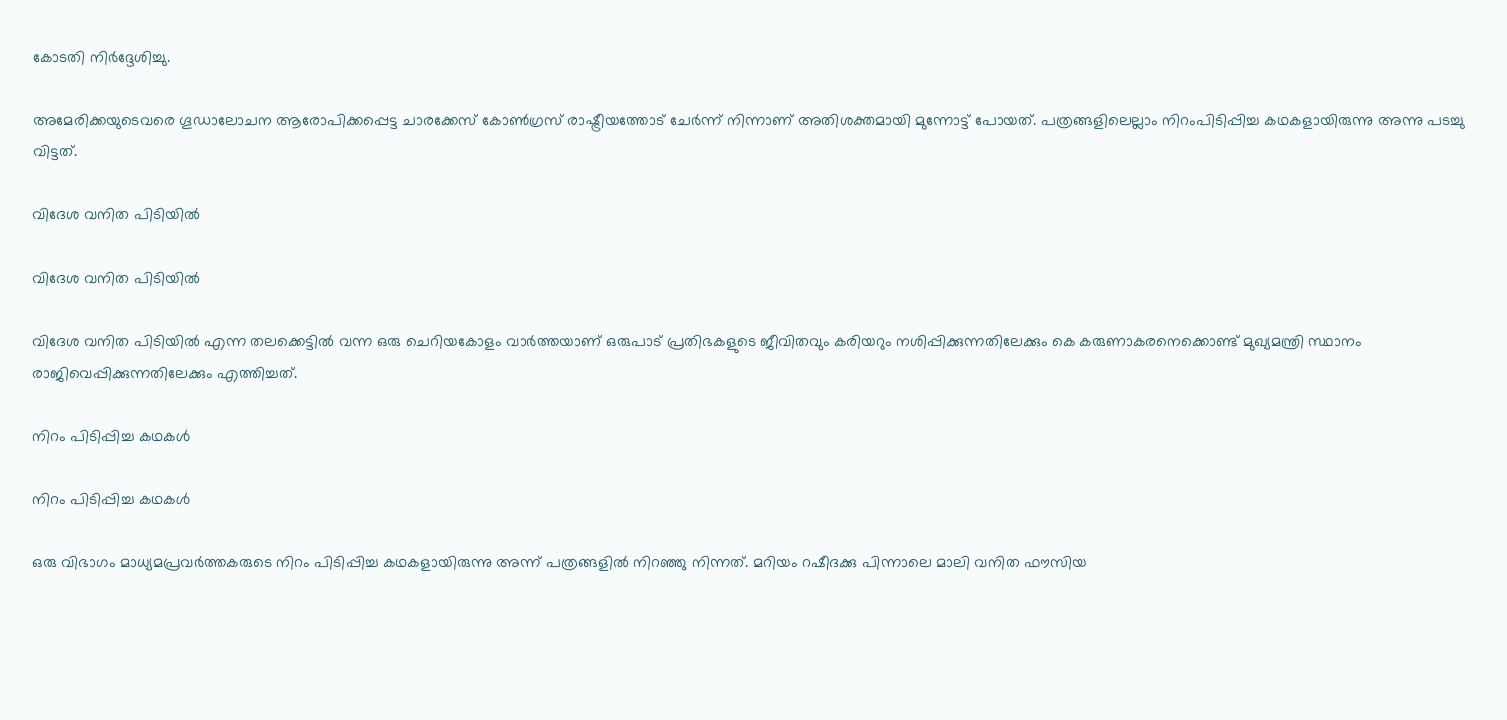കോടതി നിര്‍ദ്ദേശിച്ചു.

അമേരിക്കയുടെവരെ ഗൂഡാലോചന ആരോപിക്കപ്പെട്ട ചാരക്കേസ് കോണ്‍ഗ്രസ് രാഷ്ട്രീയത്തോട് ചേര്‍ന്ന് നിന്നാണ് അതിശക്തമായി മുന്നോട്ട് പോയത്. പത്രങ്ങളിലെല്ലാം നിറംപിടിപ്പിച്ച കഥകളായിരുന്നു അന്നു പടച്ചു വിട്ടത്.

വിദേശ വനിത പിടിയില്‍

വിദേശ വനിത പിടിയില്‍

വിദേശ വനിത പിടിയില്‍ എന്ന തലക്കെട്ടില്‍ വന്ന ഒരു ചെറിയകോളം വാര്‍ത്തയാണ് ഒരുപാട് പ്രതിഭകളുടെ ജീവിതവും കരിയറും നശിപ്പിക്കുന്നതിലേക്കും കെ കരുണാകരനെക്കൊണ്ട് മുഖ്യമന്ത്രി സ്ഥാനം രാജിവെപ്പിക്കുന്നതിലേക്കും എത്തിച്ചത്.

നിറം പിടിപ്പിച്ച കഥകള്‍

നിറം പിടിപ്പിച്ച കഥകള്‍

ഒരു വിഭാഗം മാധ്യമപ്രവര്‍ത്തകരുടെ നിറം പിടിപ്പിച്ച കഥകളായിരുന്നു അന്ന് പത്രങ്ങളില്‍ നിറഞ്ഞു നിന്നത്. മറിയം റഷീദക്കു പിന്നാലെ മാലി വനിത ഫൗസിയ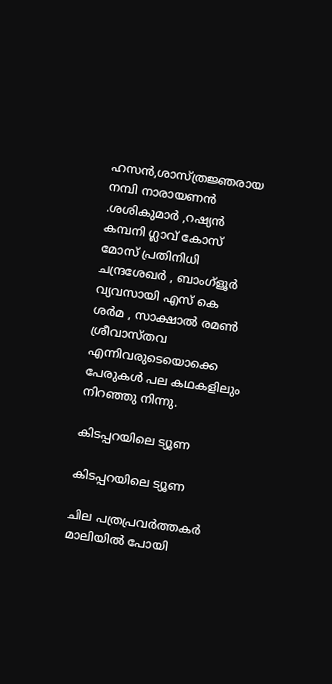ഹസന്‍,ശാസ്ത്രജ്ഞരായ നമ്പി നാരായണന്‍ .ശശികുമാര്‍ ,റഷ്യന്‍ കമ്പനി ഗ്ലാവ് കോസ് മോസ് പ്രതിനിധി ചന്ദ്രശേഖര്‍ , ബാംഗ്‌ളൂര്‍ വ്യവസായി എസ് കെ ശര്‍മ , സാക്ഷാല്‍ രമണ്‍ ശ്രീവാസ്തവ എന്നിവരുടെയൊക്കെ പേരുകള്‍ പല കഥകളിലും നിറഞ്ഞു നിന്നു.

കിടപ്പറയിലെ ട്യൂണ

കിടപ്പറയിലെ ട്യൂണ

ചില പത്രപ്രവര്‍ത്തകര്‍ മാലിയില്‍ പോയി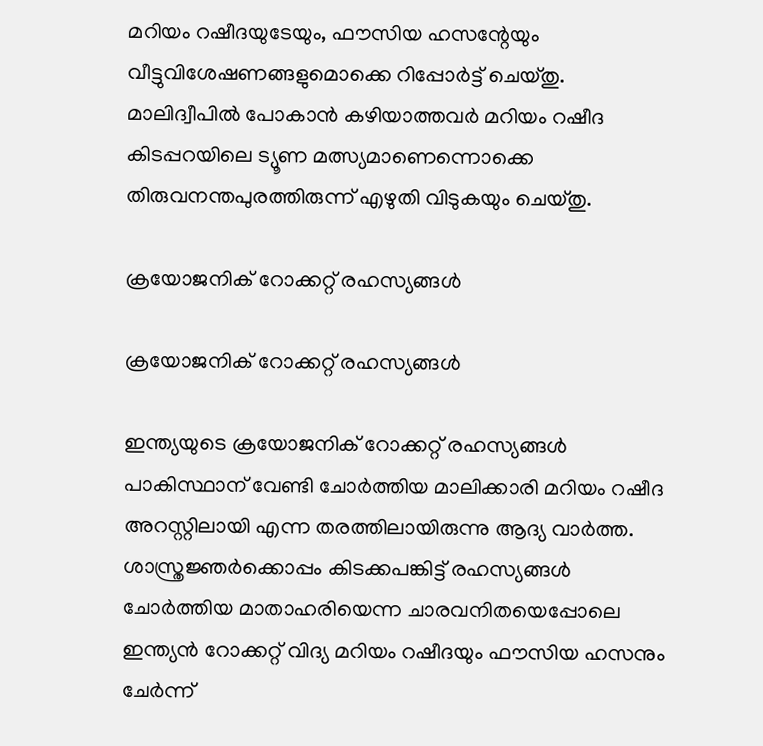മറിയം റഷീദയുടേയും, ഫൗസിയ ഹസന്റേയും വീട്ടുവിശേഷണങ്ങളുമൊക്കെ റിപ്പോര്‍ട്ട് ചെയ്തു. മാലിദ്വീപില്‍ പോകാന്‍ കഴിയാത്തവര്‍ മറിയം റഷീദ കിടപ്പറയിലെ ട്യൂണ മത്സ്യമാണെന്നൊക്കെ തിരുവനന്തപുരത്തിരുന്ന് എഴുതി വിടുകയും ചെയ്തു.

ക്രയോജനിക് റോക്കറ്റ് രഹസ്യങ്ങള്‍

ക്രയോജനിക് റോക്കറ്റ് രഹസ്യങ്ങള്‍

ഇന്ത്യയുടെ ക്രയോജനിക് റോക്കറ്റ് രഹസ്യങ്ങള്‍ പാകിസ്ഥാന് വേണ്ടി ചോര്‍ത്തിയ മാലിക്കാരി മറിയം റഷീദ അറസ്റ്റിലായി എന്ന തരത്തിലായിരുന്നു ആദ്യ വാര്‍ത്ത. ശാസ്ത്രജ്ഞര്‍ക്കൊപ്പം കിടക്കപങ്കിട്ട് രഹസ്യങ്ങള്‍ ചോര്‍ത്തിയ മാതാഹരിയെന്ന ചാരവനിതയെപ്പോലെ ഇന്ത്യന്‍ റോക്കറ്റ് വിദ്യ മറിയം റഷീദയും ഫൗസിയ ഹസനും ചേര്‍ന്ന്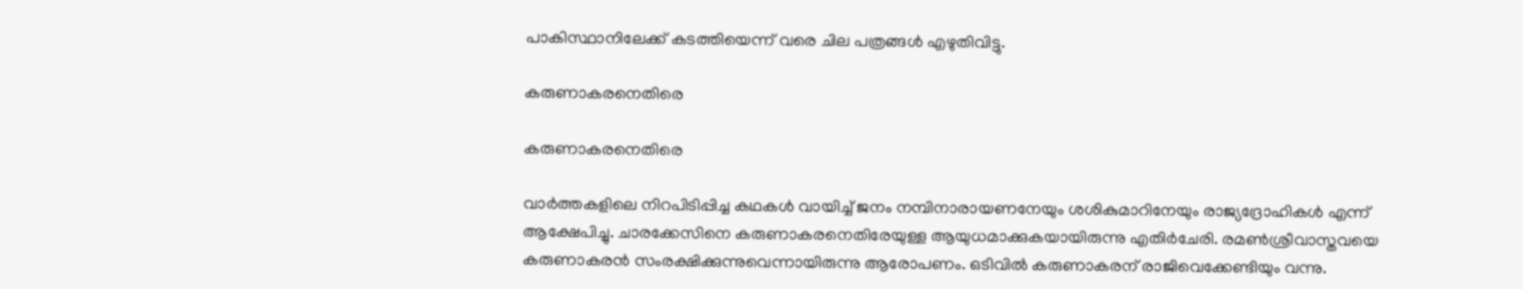പാകിസ്ഥാനിലേക്ക് കടത്തിയെന്ന് വരെ ചില പത്രങ്ങള്‍ എഴുതിവിട്ടു.

കരുണാകരനെതിരെ

കരുണാകരനെതിരെ

വാര്‍ത്തകളിലെ നിറപിടിപ്പിച്ച കഥകള്‍ വായിച്ച് ജനം നമ്പിനാരായണനേയും ശശികുമാറിനേയും രാജ്യദ്രോഹികള്‍ എന്ന് ആക്ഷേപിച്ചു. ചാരക്കേസിനെ കരുണാകരനെതിരേയുള്ള ആയുധമാക്കുകയായിരുന്നു എതിര്‍ചേരി. രമണ്‍ശ്രീവാസ്തവയെ കരുണാകരന്‍ സംരക്ഷിക്കുന്നുവെന്നായിരുന്നു ആരോപണം. ഒടിവില്‍ കരുണാകരന് രാജിവെക്കേണ്ടിയും വന്നു.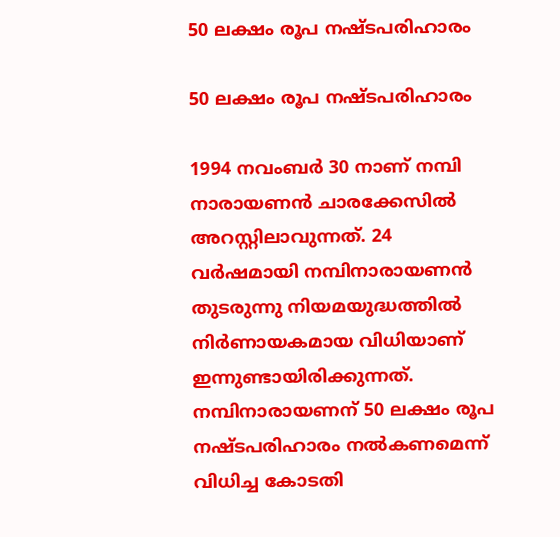50 ലക്ഷം രൂപ നഷ്ടപരിഹാരം

50 ലക്ഷം രൂപ നഷ്ടപരിഹാരം

1994 നവംബര്‍ 30 നാണ് നമ്പി നാരായണന്‍ ചാരക്കേസില്‍ അറസ്റ്റിലാവുന്നത്. 24 വര്‍ഷമായി നമ്പിനാരായണന്‍ തുടരുന്നു നിയമയുദ്ധത്തില്‍ നിര്‍ണായകമായ വിധിയാണ് ഇന്നുണ്ടായിരിക്കുന്നത്. നമ്പിനാരായണന് 50 ലക്ഷം രൂപ നഷ്ടപരിഹാരം നല്‍കണമെന്ന് വിധിച്ച കോടതി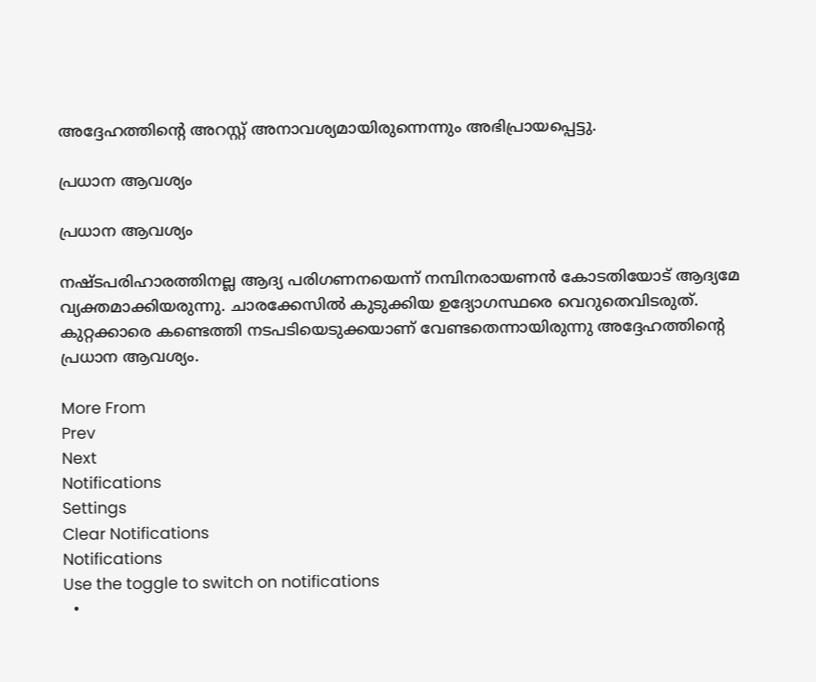അദ്ദേഹത്തിന്റെ അറസ്റ്റ് അനാവശ്യമായിരുന്നെന്നും അഭിപ്രായപ്പെട്ടു.

പ്രധാന ആവശ്യം

പ്രധാന ആവശ്യം

നഷ്ടപരിഹാരത്തിനല്ല ആദ്യ പരിഗണനയെന്ന് നമ്പിനരായണന്‍ കോടതിയോട് ആദ്യമേ വ്യക്തമാക്കിയരുന്നു. ചാരക്കേസില്‍ കുടുക്കിയ ഉദ്യോഗസ്ഥരെ വെറുതെവിടരുത്. കുറ്റക്കാരെ കണ്ടെത്തി നടപടിയെടുക്കയാണ് വേണ്ടതെന്നായിരുന്നു അദ്ദേഹത്തിന്റെ പ്രധാന ആവശ്യം.

More From
Prev
Next
Notifications
Settings
Clear Notifications
Notifications
Use the toggle to switch on notifications
  •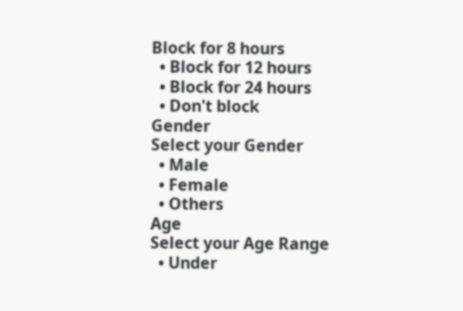Block for 8 hours
  • Block for 12 hours
  • Block for 24 hours
  • Don't block
Gender
Select your Gender
  • Male
  • Female
  • Others
Age
Select your Age Range
  • Under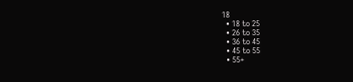18
  • 18 to 25
  • 26 to 35
  • 36 to 45
  • 45 to 55
  • 55+